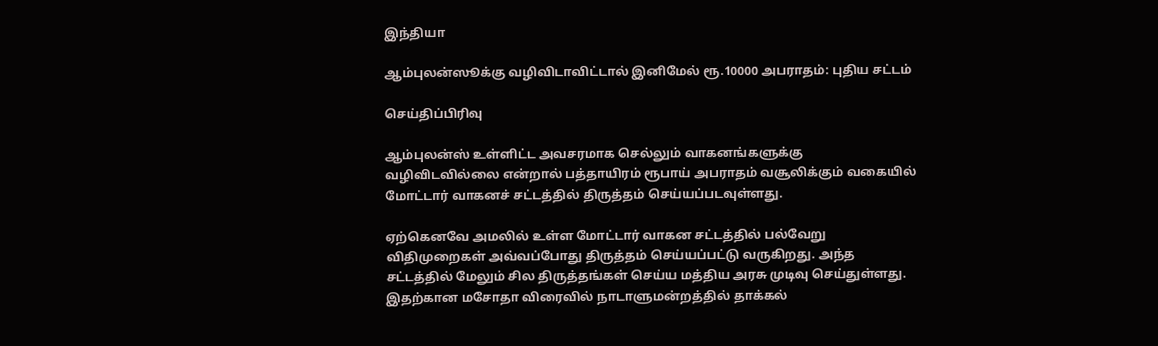இந்தியா

ஆம்புலன்ஸூக்கு வழிவிடாவிட்டால் இனிமேல் ரூ.10000 அபராதம்: புதிய சட்டம்

செய்திப்பிரிவு

ஆம்புலன்ஸ் உள்ளிட்ட அவசரமாக செல்லும் வாகனங்களுக்கு வழிவிடவில்லை என்றால் பத்தாயிரம் ரூபாய் அபராதம் வசூலிக்கும் வகையில் மோட்டார் வாகனச் சட்டத்தில் திருத்தம் செய்யப்படவுள்ளது.

ஏற்கெனவே அமலில் உள்ள மோட்டார் வாகன சட்டத்தில் பல்வேறு விதிமுறைகள் அவ்வப்போது திருத்தம் செய்யப்பட்டு வருகிறது. அந்த சட்டத்தில் மேலும் சில திருத்தங்கள் செய்ய மத்திய அரசு முடிவு செய்துள்ளது. இதற்கான மசோதா விரைவில் நாடாளுமன்றத்தில் தாக்கல்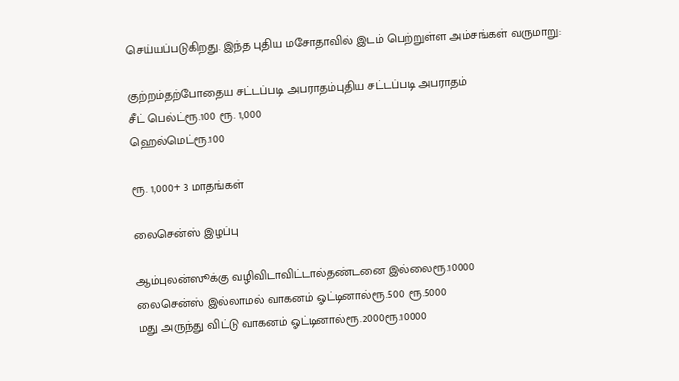செய்யப்படுகிறது. இந்த புதிய மசோதாவில் இடம் பெற்றுள்ள அம்சங்கள் வருமாறு:

குற்றம்தற்போதைய சட்டப்படி அபராதம்புதிய சட்டப்படி அபராதம்
சீட் பெல்ட்ரூ.100 ரூ. 1,000
ஹெல்மெட்ரூ.100

ரூ. 1,000+ 3 மாதங்கள்

லைசென்ஸ் இழப்பு

ஆம்புலன்ஸூக்கு வழிவிடாவிட்டால்தண்டனை இல்லைரூ.10000
லைசென்ஸ் இல்லாமல் வாகனம் ஓட்டினால்ரூ.500 ரூ.5000
மது அருந்து விட்டு வாகனம் ஓட்டினால்ரூ.2000ரூ.10000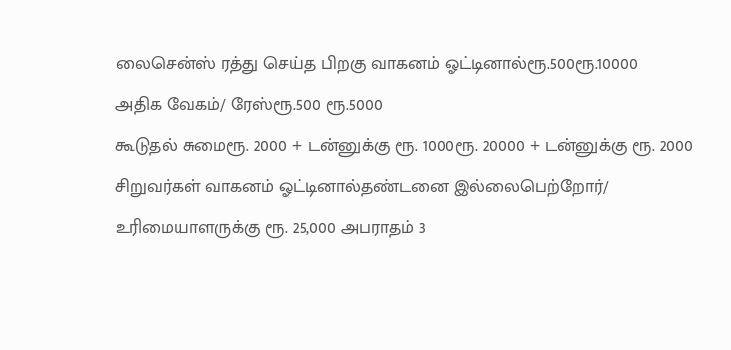லைசென்ஸ் ரத்து செய்த பிறகு வாகனம் ஓட்டினால்ரூ.500ரூ.10000
அதிக வேகம்/ ரேஸ்ரூ.500 ரூ.5000
கூடுதல் சுமைரூ. 2000 + டன்னுக்கு ரூ. 1000ரூ. 20000 + டன்னுக்கு ரூ. 2000
சிறுவர்கள் வாகனம் ஓட்டினால்தண்டனை இல்லைபெற்றோர்/ உரிமையாளருக்கு ரூ. 25,000 அபராதம் 3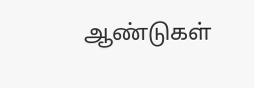ஆண்டுகள்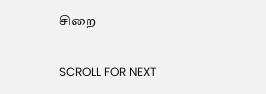சிறை

SCROLL FOR NEXT